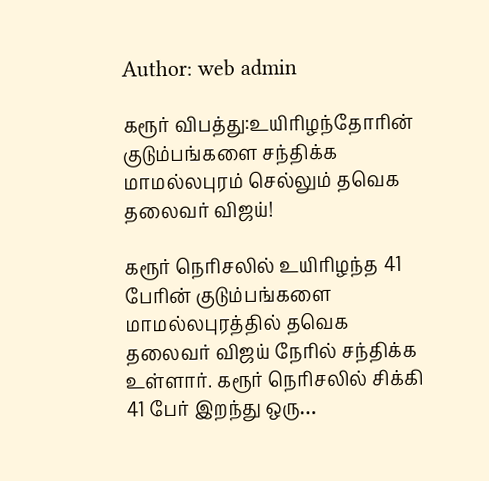Author: web admin

கரூர் விபத்து:உயிரிழந்தோரின் குடும்பங்களை சந்திக்க மாமல்லபுரம் செல்லும் தவெக தலைவர் விஜய்!

கரூர் நெரிசலில் உயிரிழந்த 41 பேரின் குடும்பங்களை மாமல்லபுரத்தில் தவெக தலைவர் விஜய் நேரில் சந்திக்க உள்ளார். கரூர் நெரிசலில் சிக்கி 41 பேர் இறந்து ஒரு…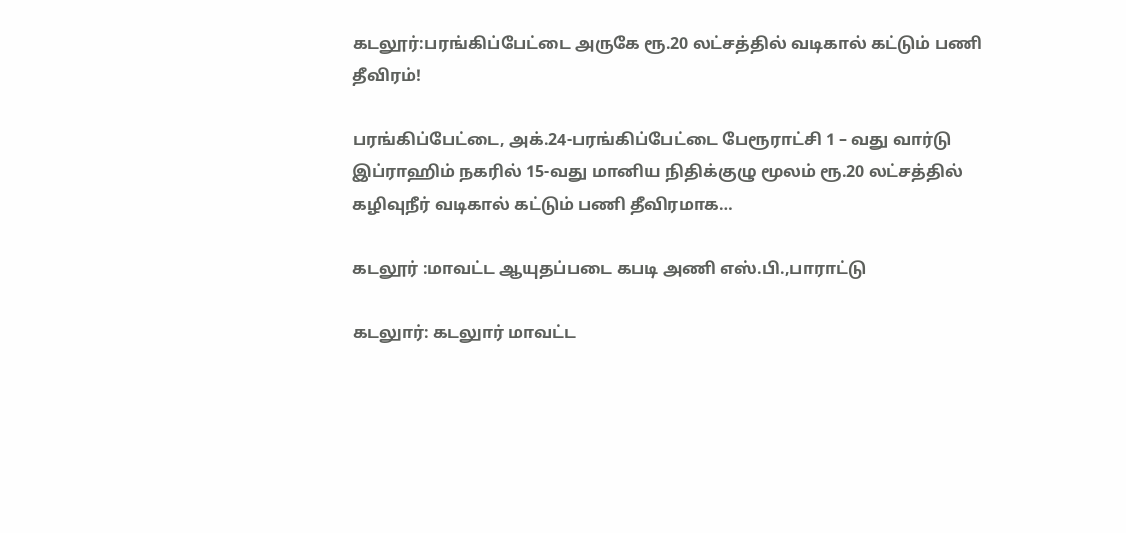கடலூர்:பரங்கிப்பேட்டை அருகே ரூ.20 லட்சத்தில் வடிகால் கட்டும் பணி தீவிரம்!

பரங்கிப்பேட்டை, அக்.24-பரங்கிப்பேட்டை பேரூராட்சி 1 – வது வார்டு இப்ராஹிம் நகரில் 15-வது மானிய நிதிக்குழு மூலம் ரூ.20 லட்சத்தில் கழிவுநீர் வடிகால் கட்டும் பணி தீவிரமாக…

கடலூர் :மாவட்ட ஆயுதப்படை கபடி அணி எஸ்.பி.,பாராட்டு

கடலுார்: கடலுார் மாவட்ட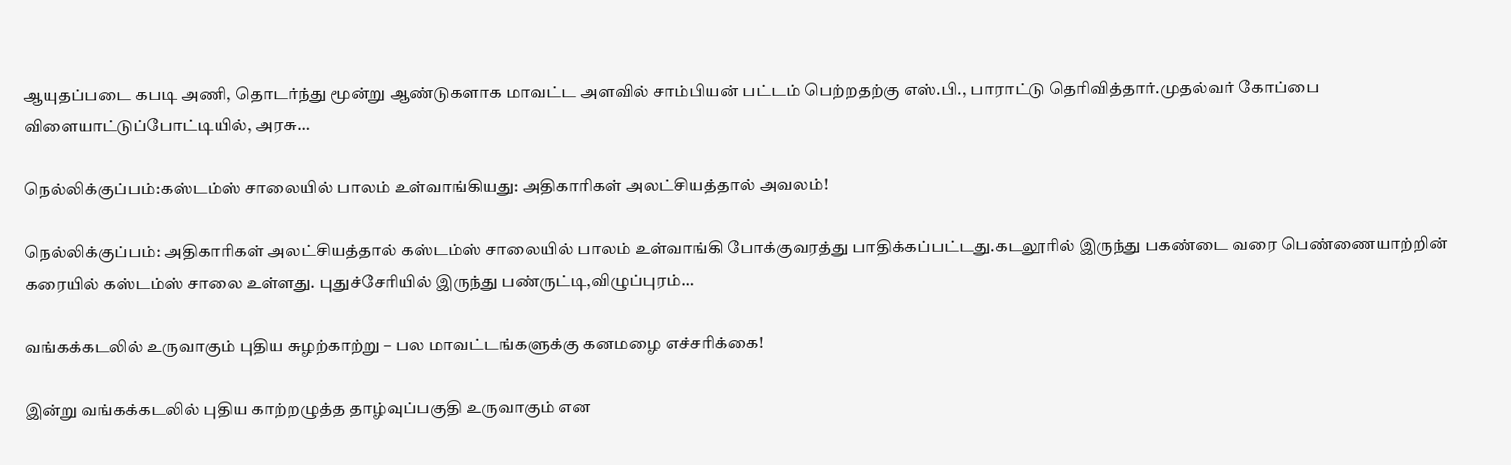ஆயுதப்படை கபடி அணி, தொடர்ந்து மூன்று ஆண்டுகளாக மாவட்ட அளவில் சாம்பியன் பட்டம் பெற்றதற்கு எஸ்.பி., பாராட்டு தெரிவித்தார்.முதல்வர் கோப்பை விளையாட்டுப்போட்டியில், அரசு…

நெல்லிக்குப்பம்:கஸ்டம்ஸ் சாலையில் பாலம் உள்வாங்கியது: அதிகாரிகள் அலட்சியத்தால் அவலம்!

நெல்லிக்குப்பம்: அதிகாரிகள் அலட்சியத்தால் கஸ்டம்ஸ் சாலையில் பாலம் உள்வாங்கி போக்குவரத்து பாதிக்கப்பட்டது.கடலூரில் இருந்து பகண்டை வரை பெண்ணையாற்றின் கரையில் கஸ்டம்ஸ் சாலை உள்ளது. புதுச்சேரியில் இருந்து பண்ருட்டி,விழுப்புரம்…

வங்கக்கடலில் உருவாகும் புதிய சுழற்காற்று – பல மாவட்டங்களுக்கு கனமழை எச்சரிக்கை!

இன்று வங்கக்கடலில் புதிய காற்றழுத்த தாழ்வுப்பகுதி உருவாகும் என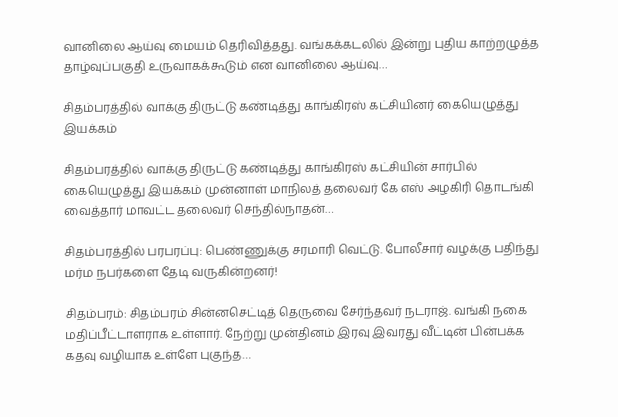வானிலை ஆய்வு மையம் தெரிவித்தது. வங்கக்கடலில் இன்று புதிய காற்றழுத்த தாழ்வுப்பகுதி உருவாகக்கூடும் என வானிலை ஆய்வு…

சிதம்பரத்தில் வாக்கு திருட்டு கண்டித்து காங்கிரஸ் கட்சியினர் கையெழுத்து இயக்கம்

சிதம்பரத்தில் வாக்கு திருட்டு கண்டித்து காங்கிரஸ் கட்சியின் சார்பில் கையெழுத்து இயக்கம் முன்னாள் மாநிலத் தலைவர் கே எஸ் அழகிரி தொடங்கி வைத்தார் மாவட்ட தலைவர் செந்தில்நாதன்…

சிதம்பரத்தில் பரபரப்பு: பெண்ணுக்கு சரமாரி வெட்டு. போலீசார் வழக்கு பதிந்து மர்ம நபர்களை தேடி வருகின்றனர்!

சிதம்பரம்: சிதம்பரம் சின்னசெட்டித் தெருவை சேர்ந்தவர் நடராஜ். வங்கி நகை மதிப்பீட்டாளராக உள்ளார். நேற்று முன்தினம் இரவு இவரது வீட்டின் பின்பக்க கதவு வழியாக உள்ளே புகுந்த…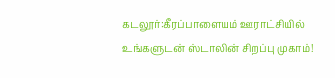கடலூர்:கீரப்பாளையம் ஊராட்சியில் உங்களுடன் ஸ்டாலின் சிறப்பு முகாம்!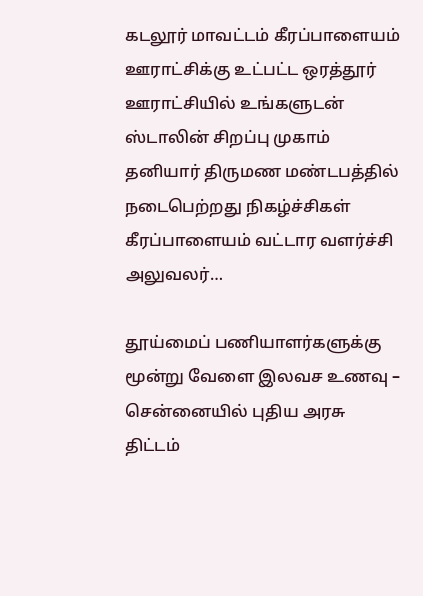கடலூர் மாவட்டம் கீரப்பாளையம் ஊராட்சிக்கு உட்பட்ட ஒரத்தூர் ஊராட்சியில் உங்களுடன் ஸ்டாலின் சிறப்பு முகாம் தனியார் திருமண மண்டபத்தில் நடைபெற்றது நிகழ்ச்சிகள் கீரப்பாளையம் வட்டார வளர்ச்சி அலுவலர்…

தூய்மைப் பணியாளர்களுக்கு மூன்று வேளை இலவச உணவு – சென்னையில் புதிய அரசு திட்டம்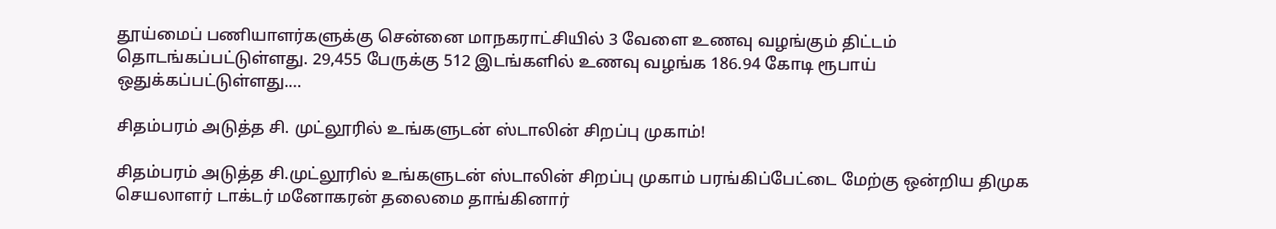தூய்மைப் பணியாளர்களுக்கு சென்னை மாநகராட்சியில் 3 வேளை உணவு வழங்கும் திட்டம் தொடங்கப்பட்டுள்ளது. 29,455 பேருக்கு 512 இடங்களில் உணவு வழங்க 186.94 கோடி ரூபாய் ஒதுக்கப்பட்டுள்ளது.…

சிதம்பரம் அடுத்த சி. முட்லூரில் உங்களுடன் ஸ்டாலின் சிறப்பு முகாம்!

சிதம்பரம் அடுத்த சி.முட்லூரில் உங்களுடன் ஸ்டாலின் சிறப்பு முகாம் பரங்கிப்பேட்டை மேற்கு ஒன்றிய திமுக செயலாளர் டாக்டர் மனோகரன் தலைமை தாங்கினார்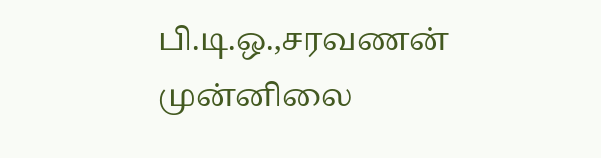பி.டி.ஒ.,சரவணன் முன்னிலை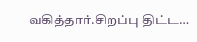வகித்தார்.சிறப்பு திட்ட…